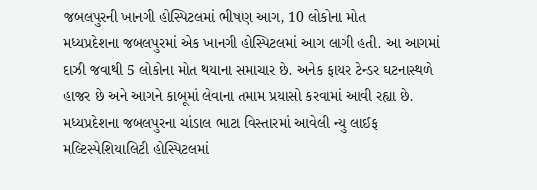જબલપુરની ખાનગી હોસ્પિટલમાં ભીષણ આગ, 10 લોકોના મોત
મધ્યપ્રદેશના જબલપુરમાં એક ખાનગી હોસ્પિટલમાં આગ લાગી હતી. આ આગમાં દાઝી જવાથી 5 લોકોના મોત થયાના સમાચાર છે. અનેક ફાયર ટેન્ડર ઘટનાસ્થળે હાજર છે અને આગને કાબૂમાં લેવાના તમામ પ્રયાસો કરવામાં આવી રહ્યા છે.
મધ્યપ્રદેશના જબલપુરના ચાંડાલ ભાટા વિસ્તારમાં આવેલી ન્યુ લાઈફ મલ્ટિસ્પેશિયાલિટી હોસ્પિટલમાં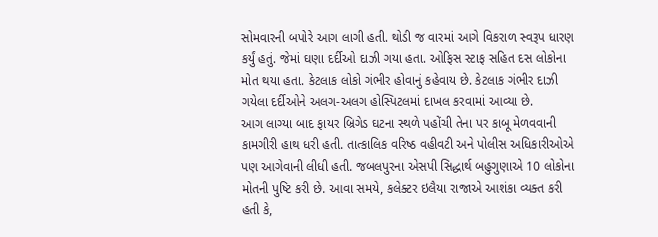સોમવારની બપોરે આગ લાગી હતી. થોડી જ વારમાં આગે વિકરાળ સ્વરૂપ ધારણ કર્યું હતું. જેમાં ઘણા દર્દીઓ દાઝી ગયા હતા. ઓફિસ સ્ટાફ સહિત દસ લોકોના મોત થયા હતા. કેટલાક લોકો ગંભીર હોવાનું કહેવાય છે. કેટલાક ગંભીર દાઝી ગયેલા દર્દીઓને અલગ-અલગ હોસ્પિટલમાં દાખલ કરવામાં આવ્યા છે.
આગ લાગ્યા બાદ ફાયર બ્રિગેડ ઘટના સ્થળે પહોંચી તેના પર કાબૂ મેળવવાની કામગીરી હાથ ધરી હતી. તાત્કાલિક વરિષ્ઠ વહીવટી અને પોલીસ અધિકારીઓએ પણ આગેવાની લીધી હતી. જબલપુરના એસપી સિદ્ધાર્થ બહુગુણાએ 10 લોકોના મોતની પુષ્ટિ કરી છે. આવા સમયે, કલેક્ટર ઇલૈયા રાજાએ આશંકા વ્યક્ત કરી હતી કે,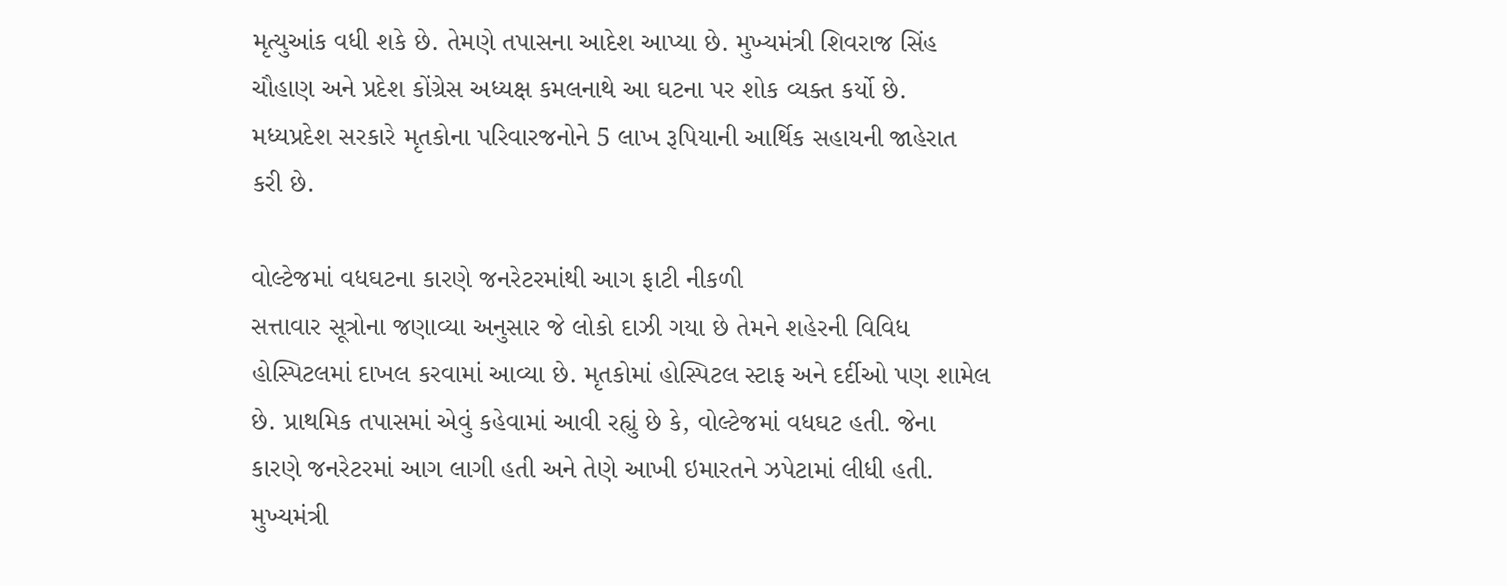મૃત્યુઆંક વધી શકે છે. તેમણે તપાસના આદેશ આપ્યા છે. મુખ્યમંત્રી શિવરાજ સિંહ ચૌહાણ અને પ્રદેશ કોંગ્રેસ અધ્યક્ષ કમલનાથે આ ઘટના પર શોક વ્યક્ત કર્યો છે. મધ્યપ્રદેશ સરકારે મૃતકોના પરિવારજનોને 5 લાખ રૂપિયાની આર્થિક સહાયની જાહેરાત કરી છે.

વોલ્ટેજમાં વધઘટના કારણે જનરેટરમાંથી આગ ફાટી નીકળી
સત્તાવાર સૂત્રોના જણાવ્યા અનુસાર જે લોકો દાઝી ગયા છે તેમને શહેરની વિવિધ હોસ્પિટલમાં દાખલ કરવામાં આવ્યા છે. મૃતકોમાં હોસ્પિટલ સ્ટાફ અને દર્દીઓ પણ શામેલ છે. પ્રાથમિક તપાસમાં એવું કહેવામાં આવી રહ્યું છે કે, વોલ્ટેજમાં વધઘટ હતી. જેના કારણે જનરેટરમાં આગ લાગી હતી અને તેણે આખી ઇમારતને ઝપેટામાં લીધી હતી.
મુખ્યમંત્રી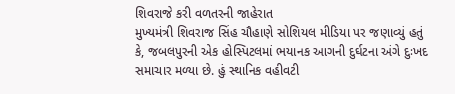શિવરાજે કરી વળતરની જાહેરાત
મુખ્યમંત્રી શિવરાજ સિંહ ચૌહાણે સોશિયલ મીડિયા પર જણાવ્યું હતું કે, જબલપુરની એક હોસ્પિટલમાં ભયાનક આગની દુર્ઘટના અંગે દુઃખદ સમાચાર મળ્યા છે. હું સ્થાનિક વહીવટી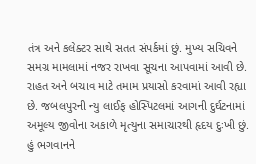તંત્ર અને કલેક્ટર સાથે સતત સંપર્કમાં છું. મુખ્ય સચિવને સમગ્ર મામલામાં નજર રાખવા સૂચના આપવામાં આવી છે. રાહત અને બચાવ માટે તમામ પ્રયાસો કરવામાં આવી રહ્યા છે. જબલપુરની ન્યુ લાઈફ હોસ્પિટલમાં આગની દુર્ઘટનામાં અમૂલ્ય જીવોના અકાળે મૃત્યુના સમાચારથી હૃદય દુઃખી છું. હું ભગવાનને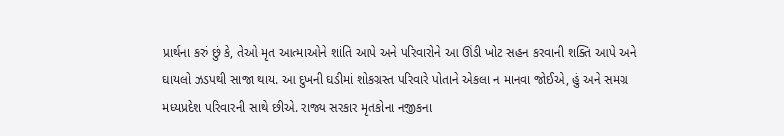પ્રાર્થના કરું છું કે, તેઓ મૃત આત્માઓને શાંતિ આપે અને પરિવારોને આ ઊંડી ખોટ સહન કરવાની શક્તિ આપે અને ઘાયલો ઝડપથી સાજા થાય. આ દુખની ઘડીમાં શોકગ્રસ્ત પરિવારે પોતાને એકલા ન માનવા જોઈએ, હું અને સમગ્ર મધ્યપ્રદેશ પરિવારની સાથે છીએ. રાજ્ય સરકાર મૃતકોના નજીકના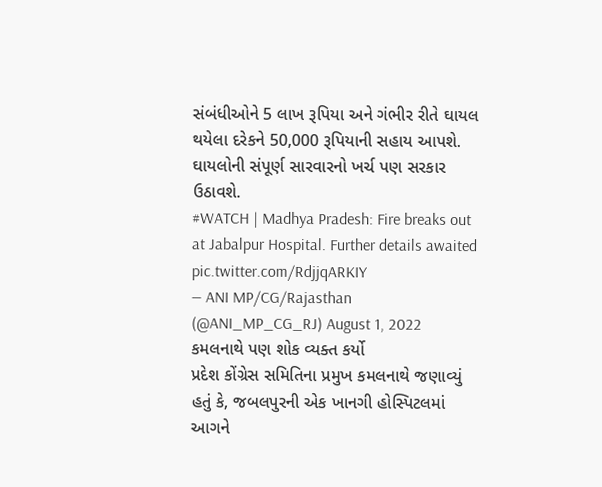સંબંધીઓને 5 લાખ રૂપિયા અને ગંભીર રીતે ઘાયલ થયેલા દરેકને 50,000 રૂપિયાની સહાય આપશે. ઘાયલોની સંપૂર્ણ સારવારનો ખર્ચ પણ સરકાર ઉઠાવશે.
#WATCH | Madhya Pradesh: Fire breaks out at Jabalpur Hospital. Further details awaited pic.twitter.com/RdjjqARKIY
— ANI MP/CG/Rajasthan (@ANI_MP_CG_RJ) August 1, 2022
કમલનાથે પણ શોક વ્યક્ત કર્યો
પ્રદેશ કોંગ્રેસ સમિતિના પ્રમુખ કમલનાથે જણાવ્યું હતું કે, જબલપુરની એક ખાનગી હોસ્પિટલમાં આગને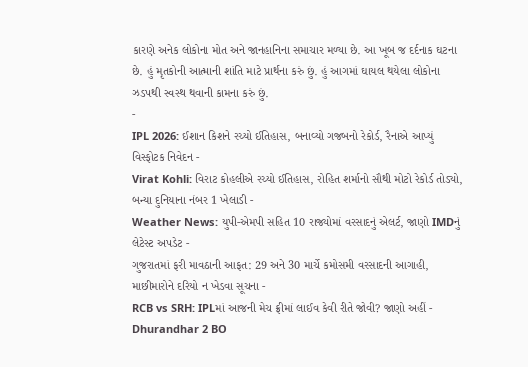કારણે અનેક લોકોના મોત અને જાનહાનિના સમાચાર મળ્યા છે. આ ખૂબ જ દર્દનાક ઘટના છે. હું મૃતકોની આત્માની શાંતિ માટે પ્રાર્થના કરું છું. હું આગમાં ઘાયલ થયેલા લોકોના ઝડપથી સ્વસ્થ થવાની કામના કરું છું.
-
IPL 2026: ઈશાન કિશને રચ્યો ઈતિહાસ, બનાવ્યો ગજબનો રેકોર્ડ, રૈનાએ આપ્યું વિસ્ફોટક નિવેદન -
Virat Kohli: વિરાટ કોહલીએ રચ્યો ઈતિહાસ, રોહિત શર્માનો સૌથી મોટો રેકોર્ડ તોડ્યો, બન્યા દુનિયાના નંબર 1 ખેલાડી -
Weather News: યુપી-એમપી સહિત 10 રાજ્યોમાં વરસાદનું એલર્ટ, જાણો IMDનું લેટેસ્ટ અપડેટ -
ગુજરાતમાં ફરી માવઠાની આફત: 29 અને 30 માર્ચે કમોસમી વરસાદની આગાહી, માછીમારોને દરિયો ન ખેડવા સૂચના -
RCB vs SRH: IPLમાં આજની મેચ ફ્રીમાં લાઈવ કેવી રીતે જોવી? જાણો અહીં -
Dhurandhar 2 BO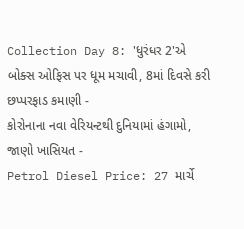Collection Day 8: 'ધુરંધર 2'એ બોક્સ ઓફિસ પર ધૂમ મચાવી, 8માં દિવસે કરી છપ્પરફાડ કમાણી -
કોરોનાના નવા વેરિયન્ટથી દુનિયામાં હંગામો, જાણો ખાસિયત -
Petrol Diesel Price: 27 માર્ચે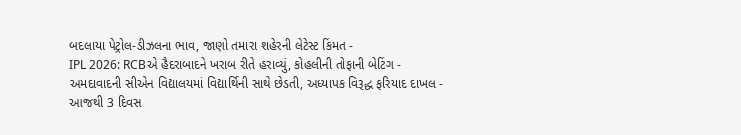બદલાયા પેટ્રોલ-ડીઝલના ભાવ, જાણો તમારા શહેરની લેટેસ્ટ કિંમત -
IPL 2026: RCBએ હૈદરાબાદને ખરાબ રીતે હરાવ્યું, કોહલીની તોફાની બેટિંગ -
અમદાવાદની સીએન વિદ્યાલયમાં વિદ્યાર્થિની સાથે છેડતી, અધ્યાપક વિરૂદ્ધ ફરિયાદ દાખલ -
આજથી 3 દિવસ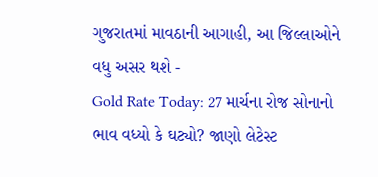ગુજરાતમાં માવઠાની આગાહી, આ જિલ્લાઓને વધુ અસર થશે -
Gold Rate Today: 27 માર્ચના રોજ સોનાનો ભાવ વધ્યો કે ઘટ્યો? જાણો લેટેસ્ટ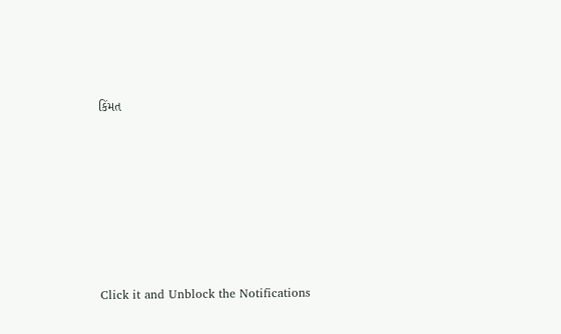કિંમત









Click it and Unblock the Notifications